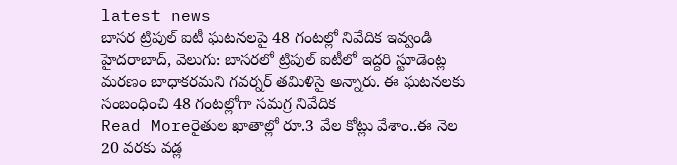latest news
బాసర ట్రిపుల్ ఐటీ ఘటనలపై 48 గంటల్లో నివేదిక ఇవ్వండి
హైదరాబాద్, వెలుగు: బాసరలో ట్రిపుల్ ఐటీలో ఇద్దరి స్టూడెంట్ల మరణం బాధాకరమని గవర్నర్ తమిళిసై అన్నారు. ఈ ఘటనలకు సంబంధించి 48 గంటల్లోగా సమగ్ర నివేదిక
Read Moreరైతుల ఖాతాల్లో రూ.3 వేల కోట్లు వేశాం..ఈ నెల 20 వరకు వడ్ల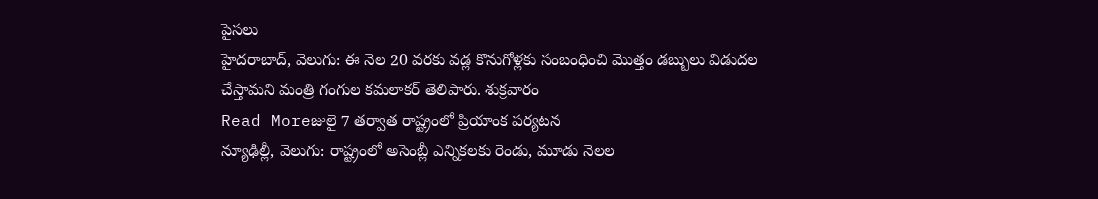పైసలు
హైదరాబాద్, వెలుగు: ఈ నెల 20 వరకు వడ్ల కొనుగోళ్లకు సంబంధించి మొత్తం డబ్బులు విడుదల చేస్తామని మంత్రి గంగుల కమలాకర్ తెలిపారు. శుక్రవారం
Read Moreజులై 7 తర్వాత రాష్ట్రంలో ప్రియాంక పర్యటన
న్యూఢిల్లీ, వెలుగు: రాష్ట్రంలో అసెంబ్లీ ఎన్నికలకు రెండు, మూడు నెలల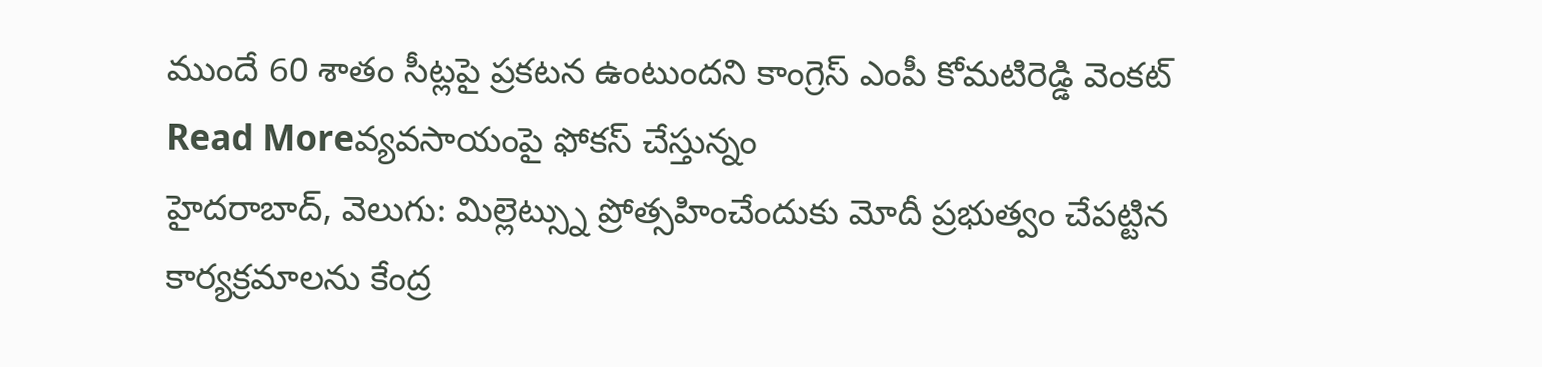ముందే 60 శాతం సీట్లపై ప్రకటన ఉంటుందని కాంగ్రెస్ ఎంపీ కోమటిరెడ్డి వెంకట్
Read Moreవ్యవసాయంపై ఫోకస్ చేస్తున్నం
హైదరాబాద్, వెలుగు: మిల్లెట్స్ను ప్రోత్సహించేందుకు మోదీ ప్రభుత్వం చేపట్టిన కార్యక్రమాలను కేంద్ర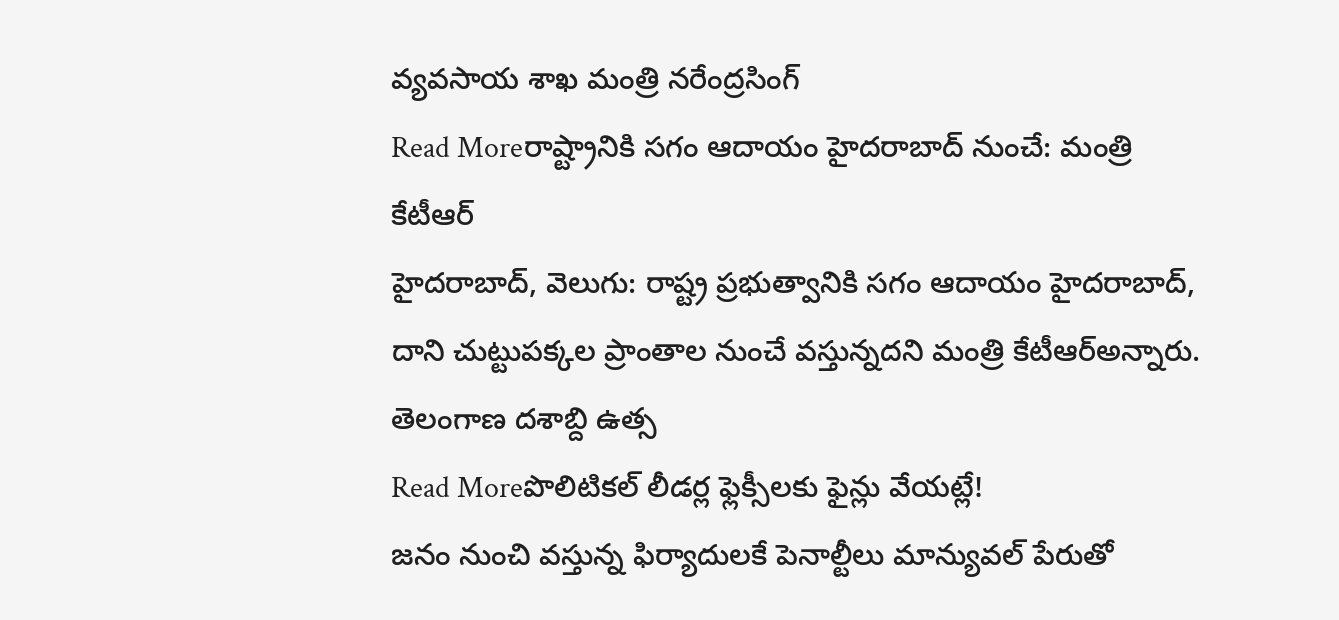వ్యవసాయ శాఖ మంత్రి నరేంద్రసింగ్
Read Moreరాష్ట్రానికి సగం ఆదాయం హైదరాబాద్ నుంచే: మంత్రి కేటీఆర్
హైదరాబాద్, వెలుగు: రాష్ట్ర ప్రభుత్వానికి సగం ఆదాయం హైదరాబాద్, దాని చుట్టుపక్కల ప్రాంతాల నుంచే వస్తున్నదని మంత్రి కేటీఆర్అన్నారు. తెలంగాణ దశాబ్ది ఉత్స
Read Moreపొలిటికల్ లీడర్ల ఫ్లెక్సీలకు ఫైన్లు వేయట్లే!
జనం నుంచి వస్తున్న ఫిర్యాదులకే పెనాల్టీలు మాన్యువల్ పేరుతో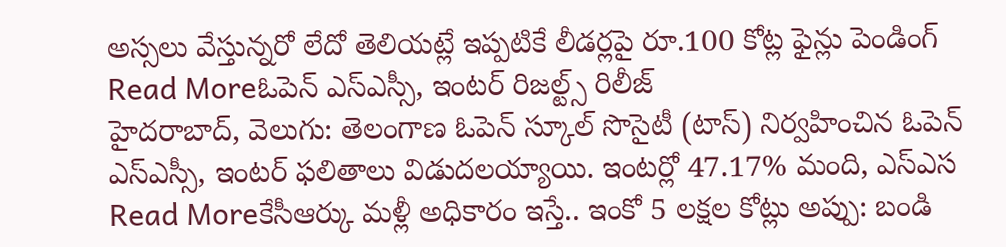అస్సలు వేస్తున్నరో లేదో తెలియట్లే ఇప్పటికే లీడర్లపై రూ.100 కోట్ల ఫైన్లు పెండింగ్
Read Moreఓపెన్ ఎస్ఎస్సీ, ఇంటర్ రిజల్ట్స్ రిలీజ్
హైదరాబాద్, వెలుగు: తెలంగాణ ఓపెన్ స్కూల్ సొసైటీ (టాస్) నిర్వహించిన ఓపెన్ ఎస్ఎస్సీ, ఇంటర్ ఫలితాలు విడుదలయ్యాయి. ఇంటర్లో 47.17% మంది, ఎస్ఎస
Read Moreకేసీఆర్కు మళ్లీ అధికారం ఇస్తే.. ఇంకో 5 లక్షల కోట్లు అప్పు: బండి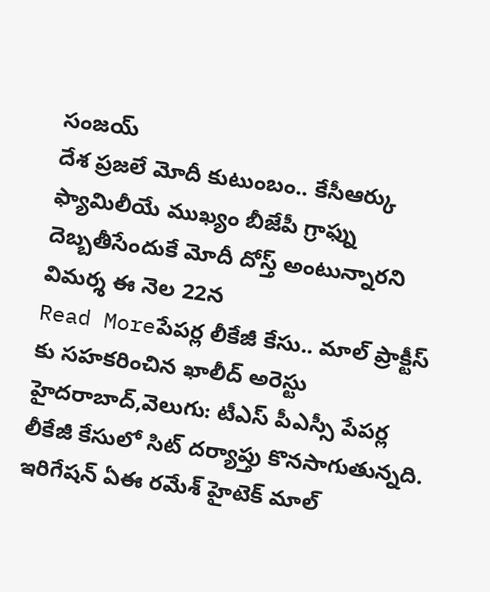సంజయ్
దేశ ప్రజలే మోదీ కుటుంబం.. కేసీఆర్కు ఫ్యామిలీయే ముఖ్యం బీజేపీ గ్రాఫ్ను దెబ్బతీసేందుకే మోదీ దోస్త్ అంటున్నారని విమర్శ ఈ నెల 22న
Read Moreపేపర్ల లీకేజీ కేసు.. మాల్ ప్రాక్టీస్ కు సహకరించిన ఖాలీద్ అరెస్టు
హైదరాబాద్,వెలుగు: టీఎస్ పీఎస్సీ పేపర్ల లీకేజీ కేసులో సిట్ దర్యాప్తు కొనసాగుతున్నది. ఇరిగేషన్ ఏఈ రమేశ్ హైటెక్ మాల్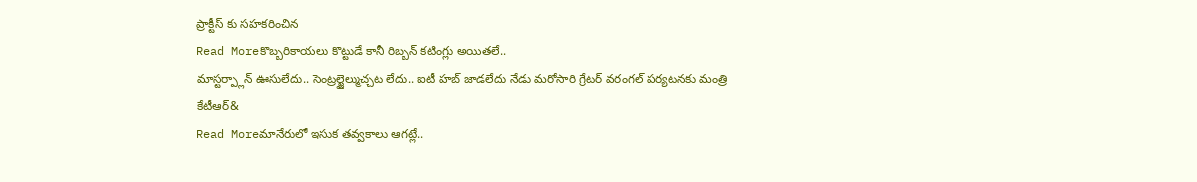ప్రాక్టీస్ కు సహకరించిన
Read Moreకొబ్బరికాయలు కొట్టుడే కానీ రిబ్బన్ కటింగ్లు అయితలే..
మాస్టర్ప్లాన్ ఊసులేదు.. సెంట్రల్జైల్ముచ్చట లేదు.. ఐటీ హబ్ జాడలేదు నేడు మరోసారి గ్రేటర్ వరంగల్ పర్యటనకు మంత్రి కేటీఆర్&
Read Moreమానేరులో ఇసుక తవ్వకాలు ఆగట్లే..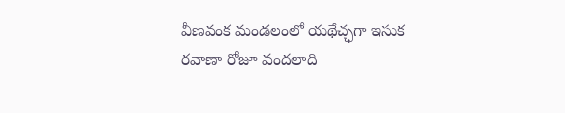వీణవంక మండలంలో యథేచ్ఛగా ఇసుక రవాణా రోజూ వందలాది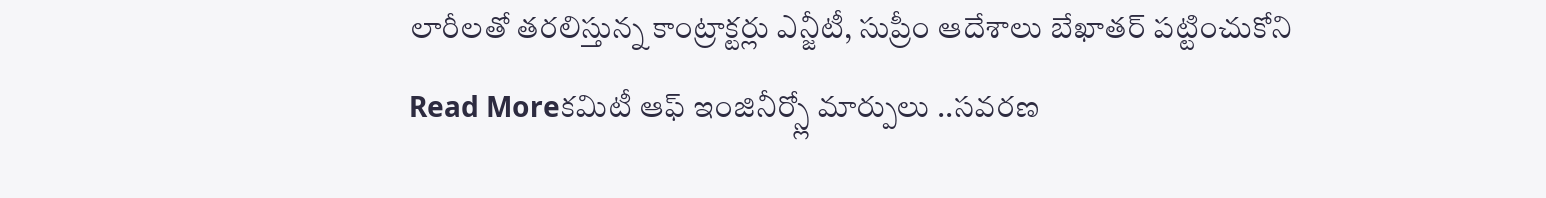లారీలతో తరలిస్తున్న కాంట్రాక్టర్లు ఎన్జీటీ, సుప్రీం ఆదేశాలు బేఖాతర్ పట్టించుకోని
Read Moreకమిటీ ఆఫ్ ఇంజినీర్స్లో మార్పులు ..సవరణ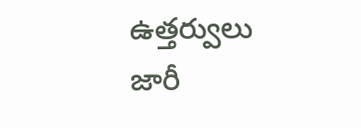ఉత్తర్వులు జారీ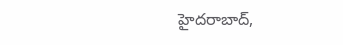హైదరాబాద్,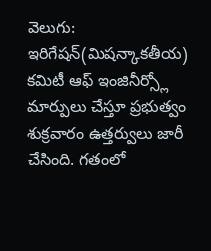వెలుగు: ఇరిగేషన్(మిషన్కాకతీయ) కమిటీ ఆఫ్ ఇంజినీర్స్లో మార్పులు చేస్తూ ప్రభుత్వం శుక్రవారం ఉత్తర్వులు జారీ చేసింది. గతంలో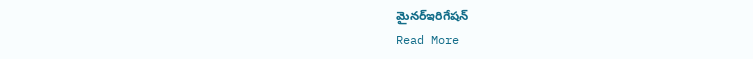మైనర్ఇరిగేషన్
Read More